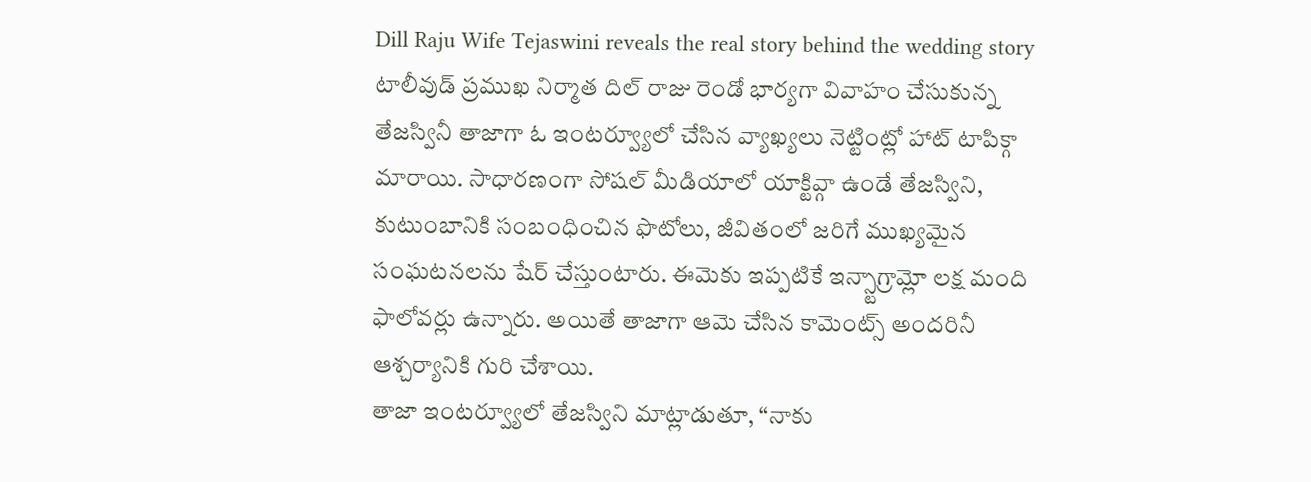Dill Raju Wife Tejaswini reveals the real story behind the wedding story
టాలీవుడ్ ప్రముఖ నిర్మాత దిల్ రాజు రెండో భార్యగా వివాహం చేసుకున్న తేజస్వినీ తాజాగా ఓ ఇంటర్వ్యూలో చేసిన వ్యాఖ్యలు నెట్టింట్లో హాట్ టాపిక్గా మారాయి. సాధారణంగా సోషల్ మీడియాలో యాక్టివ్గా ఉండే తేజస్విని, కుటుంబానికి సంబంధించిన ఫొటోలు, జీవితంలో జరిగే ముఖ్యమైన సంఘటనలను షేర్ చేస్తుంటారు. ఈమెకు ఇప్పటికే ఇన్స్టాగ్రామ్లో లక్ష మంది ఫాలోవర్లు ఉన్నారు. అయితే తాజాగా ఆమె చేసిన కామెంట్స్ అందరినీ ఆశ్చర్యానికి గురి చేశాయి.
తాజా ఇంటర్వ్యూలో తేజస్విని మాట్లాడుతూ, “నాకు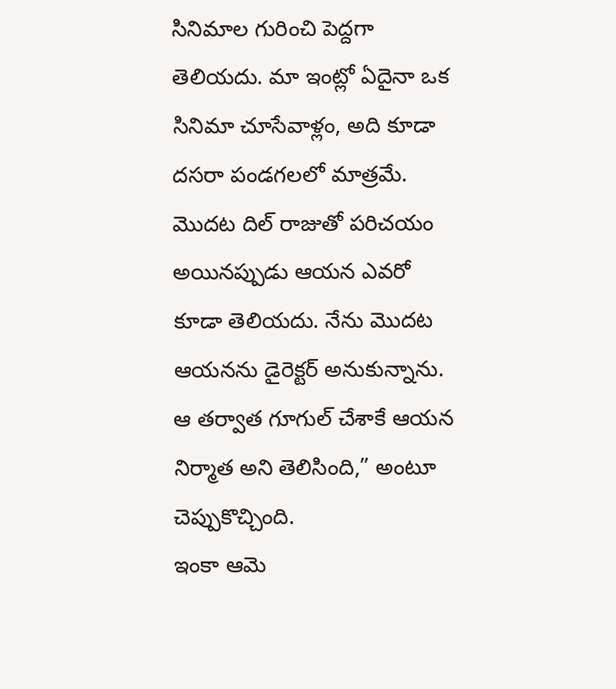సినిమాల గురించి పెద్దగా తెలియదు. మా ఇంట్లో ఏదైనా ఒక సినిమా చూసేవాళ్లం, అది కూడా దసరా పండగలలో మాత్రమే. మొదట దిల్ రాజుతో పరిచయం అయినప్పుడు ఆయన ఎవరో కూడా తెలియదు. నేను మొదట ఆయనను డైరెక్టర్ అనుకున్నాను. ఆ తర్వాత గూగుల్ చేశాకే ఆయన నిర్మాత అని తెలిసింది,” అంటూ చెప్పుకొచ్చింది.
ఇంకా ఆమె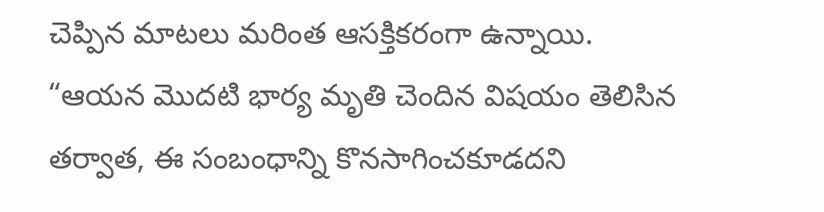చెప్పిన మాటలు మరింత ఆసక్తికరంగా ఉన్నాయి. “ఆయన మొదటి భార్య మృతి చెందిన విషయం తెలిసిన తర్వాత, ఈ సంబంధాన్ని కొనసాగించకూడదని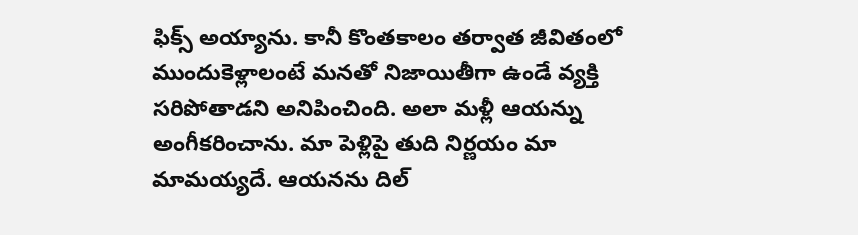ఫిక్స్ అయ్యాను. కానీ కొంతకాలం తర్వాత జీవితంలో ముందుకెళ్లాలంటే మనతో నిజాయితీగా ఉండే వ్యక్తి సరిపోతాడని అనిపించింది. అలా మళ్లీ ఆయన్ను అంగీకరించాను. మా పెళ్లిపై తుది నిర్ణయం మా మామయ్యదే. ఆయనను దిల్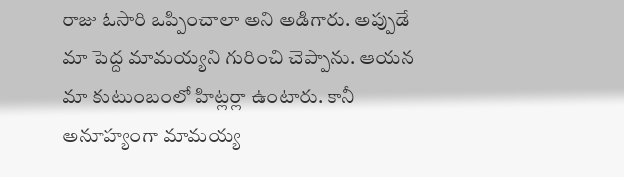రాజు ఓసారి ఒప్పించాలా అని అడిగారు. అప్పుడే మా పెద్ద మామయ్యని గురించి చెప్పాను. ఆయన మా కుటుంబంలో హిట్లర్లా ఉంటారు. కానీ అనూహ్యంగా మామయ్య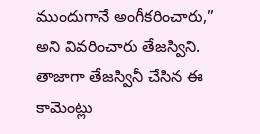ముందుగానే అంగీకరించారు,” అని వివరించారు తేజస్విని.
తాజాగా తేజస్వినీ చేసిన ఈ కామెంట్లు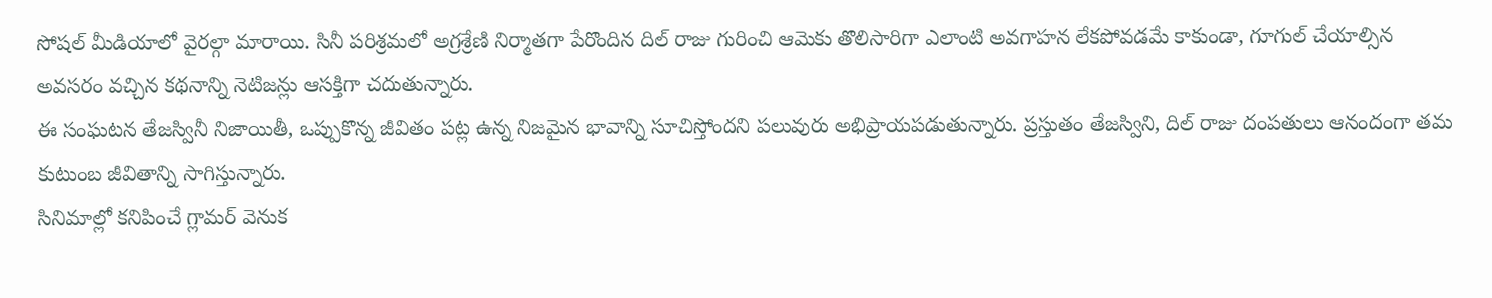సోషల్ మీడియాలో వైరల్గా మారాయి. సినీ పరిశ్రమలో అగ్రశ్రేణి నిర్మాతగా పేరొందిన దిల్ రాజు గురించి ఆమెకు తొలిసారిగా ఎలాంటి అవగాహన లేకపోవడమే కాకుండా, గూగుల్ చేయాల్సిన అవసరం వచ్చిన కథనాన్ని నెటిజన్లు ఆసక్తిగా చదుతున్నారు.
ఈ సంఘటన తేజస్వినీ నిజాయితీ, ఒప్పుకొన్న జీవితం పట్ల ఉన్న నిజమైన భావాన్ని సూచిస్తోందని పలువురు అభిప్రాయపడుతున్నారు. ప్రస్తుతం తేజస్విని, దిల్ రాజు దంపతులు ఆనందంగా తమ కుటుంబ జీవితాన్ని సాగిస్తున్నారు.
సినిమాల్లో కనిపించే గ్లామర్ వెనుక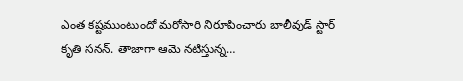ఎంత కష్టముంటుందో మరోసారి నిరూపించారు బాలీవుడ్ స్టార్ కృతి సనన్. తాజాగా ఆమె నటిస్తున్న…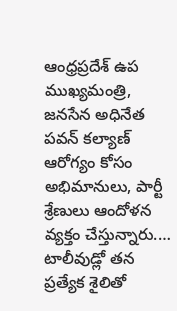ఆంధ్రప్రదేశ్ ఉప ముఖ్యమంత్రి, జనసేన అధినేత పవన్ కల్యాణ్ ఆరోగ్యం కోసం అభిమానులు, పార్టీ శ్రేణులు ఆందోళన వ్యక్తం చేస్తున్నారు.…
టాలీవుడ్లో తన ప్రత్యేక శైలితో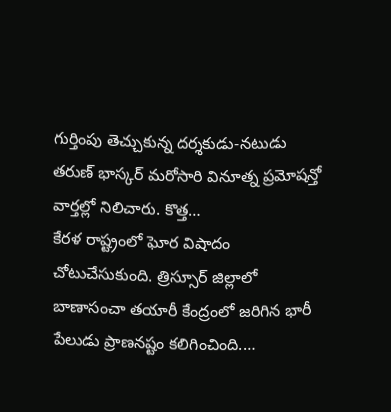గుర్తింపు తెచ్చుకున్న దర్శకుడు-నటుడు తరుణ్ భాస్కర్ మరోసారి వినూత్న ప్రమోషన్తో వార్తల్లో నిలిచారు. కొత్త…
కేరళ రాష్ట్రంలో ఘోర విషాదం చోటుచేసుకుంది. త్రిస్సూర్ జిల్లాలో బాణాసంచా తయారీ కేంద్రంలో జరిగిన భారీ పేలుడు ప్రాణనష్టం కలిగించింది.…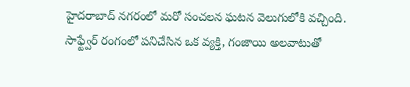హైదరాబాద్ నగరంలో మరో సంచలన ఘటన వెలుగులోకి వచ్చింది. సాఫ్ట్వేర్ రంగంలో పనిచేసిన ఒక వ్యక్తి, గంజాయి అలవాటుతో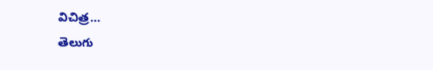విచిత్ర…
తెలుగు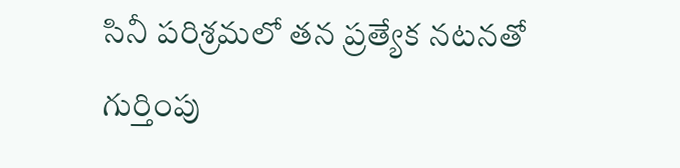సినీ పరిశ్రమలో తన ప్రత్యేక నటనతో గుర్తింపు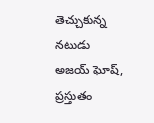తెచ్చుకున్న నటుడు అజయ్ ఘోష్, ప్రస్తుతం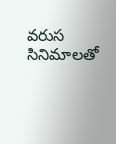వరుస సినిమాలతో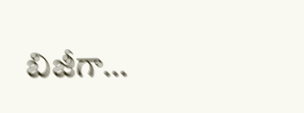బిజీగా…